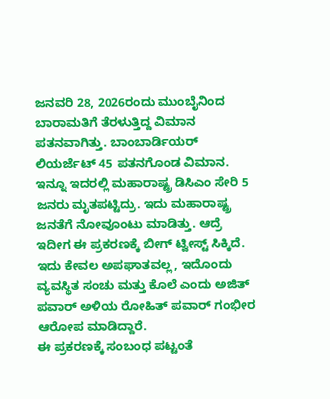ಜನವರಿ 28, 2026ರಂದು ಮುಂಬೈನಿಂದ ಬಾರಾಮತಿಗೆ ತೆರಳುತ್ತಿದ್ದ ವಿಮಾನ ಪತನವಾಗಿತ್ತು. ಬಾಂಬಾರ್ಡಿಯರ್ ಲಿಯರ್ಜೆಟ್ 45 ಪತನಗೊಂಡ ವಿಮಾನ. ಇನ್ನೂ ಇದರಲ್ಲಿ ಮಹಾರಾಷ್ಟ್ರ ಡಿಸಿಎಂ ಸೇರಿ 5 ಜನರು ಮೃತಪಟ್ಟಿದ್ರು. ಇದು ಮಹಾರಾಷ್ಟ್ರ ಜನತೆಗೆ ನೋವೂಂಟು ಮಾಡಿತ್ತು. ಆದ್ರೆ ಇದೀಗ ಈ ಪ್ರಕರಣಕ್ಕೆ ಬೀಗ್ ಟ್ವೀಸ್ಟ್ ಸಿಕ್ಕಿದೆ. ಇದು ಕೇವಲ ಅಪಘಾತವಲ್ಲ, ಇದೊಂದು ವ್ಯವಸ್ಥಿತ ಸಂಚು ಮತ್ತು ಕೊಲೆ ಎಂದು ಅಜಿತ್ ಪವಾರ್ ಅಳಿಯ ರೋಹಿತ್ ಪವಾರ್ ಗಂಭೀರ ಆರೋಪ ಮಾಡಿದ್ದಾರೆ.
ಈ ಪ್ರಕರಣಕ್ಕೆ ಸಂಬಂಧ ಪಟ್ಟಂತೆ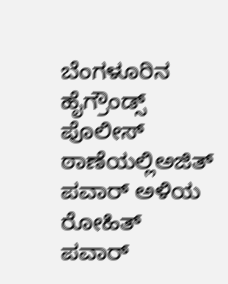ಬೆಂಗಳೂರಿನ ಹೈಗ್ರೌಂಡ್ಸ್ ಪೊಲೀಸ್ ಠಾಣೆಯಲ್ಲಿಅಜಿತ್ ಪವಾರ್ ಅಳಿಯ ರೋಹಿತ್ ಪವಾರ್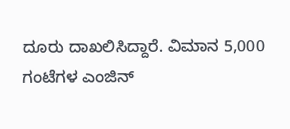ದೂರು ದಾಖಲಿಸಿದ್ದಾರೆ. ವಿಮಾನ 5,000 ಗಂಟೆಗಳ ಎಂಜಿನ್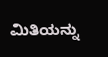ಮಿತಿಯನ್ನು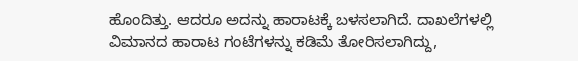ಹೊಂದಿತ್ತು. ಆದರೂ ಅದನ್ನು ಹಾರಾಟಕ್ಕೆ ಬಳಸಲಾಗಿದೆ. ದಾಖಲೆಗಳಲ್ಲಿ ವಿಮಾನದ ಹಾರಾಟ ಗಂಟೆಗಳನ್ನು ಕಡಿಮೆ ತೋರಿಸಲಾಗಿದ್ದು,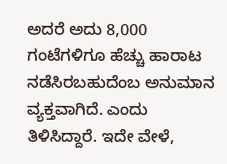ಅದರೆ ಅದು 8,000 ಗಂಟೆಗಳಿಗೂ ಹೆಚ್ಚು ಹಾರಾಟ ನಡೆಸಿರಬಹುದೆಂಬ ಅನುಮಾನ ವ್ಯಕ್ತವಾಗಿದೆ. ಎಂದು ತಿಳಿಸಿದ್ದಾರೆ. ಇದೇ ವೇಳೆ,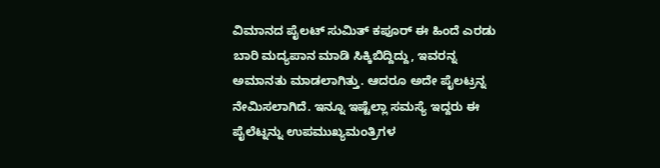ವಿಮಾನದ ಪೈಲಟ್ ಸುಮಿತ್ ಕಪೂರ್ ಈ ಹಿಂದೆ ಎರಡು ಬಾರಿ ಮದ್ಯಪಾನ ಮಾಡಿ ಸಿಕ್ಕಿಬಿದ್ದಿದ್ದು, ಇವರನ್ನ ಅಮಾನತು ಮಾಡಲಾಗಿತ್ತು. ಆದರೂ ಅದೇ ಪೈಲಟ್ರನ್ನ ನೇಮಿಸಲಾಗಿದೆ. ಇನ್ನೂ ಇಷ್ಟೆಲ್ಲಾ ಸಮಸ್ಯೆ ಇದ್ದರು ಈ ಪೈಲೆಟ್ನನ್ನು ಉಪಮುಖ್ಯಮಂತ್ರಿಗಳ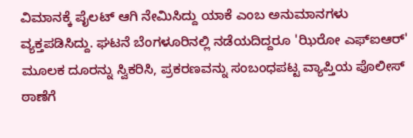ವಿಮಾನಕ್ಕೆ ಪೈಲಟ್ ಆಗಿ ನೇಮಿಸಿದ್ದು ಯಾಕೆ ಎಂಬ ಅನುಮಾನಗಳು ವ್ಯಕ್ತಪಡಿಸಿದ್ದು. ಘಟನೆ ಬೆಂಗಳೂರಿನಲ್ಲಿ ನಡೆಯದಿದ್ದರೂ 'ಝಿರೋ ಎಫ್ಐಆರ್' ಮೂಲಕ ದೂರನ್ನು ಸ್ವಿಕರಿಸಿ, ಪ್ರಕರಣವನ್ನು ಸಂಬಂಧಪಟ್ಟ ವ್ಯಾಪ್ತಿಯ ಪೊಲೀಸ್ ಠಾಣೆಗೆ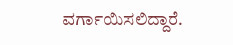ವರ್ಗಾಯಿಸಲಿದ್ದಾರೆ.